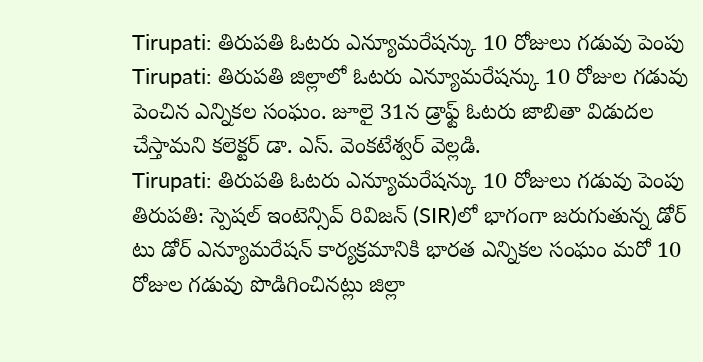Tirupati: తిరుపతి ఓటరు ఎన్యూమరేషన్కు 10 రోజులు గడువు పెంపు
Tirupati: తిరుపతి జిల్లాలో ఓటరు ఎన్యూమరేషన్కు 10 రోజుల గడువు పెంచిన ఎన్నికల సంఘం. జూలై 31న డ్రాఫ్ట్ ఓటరు జాబితా విడుదల చేస్తామని కలెక్టర్ డా. ఎస్. వెంకటేశ్వర్ వెల్లడి.
Tirupati: తిరుపతి ఓటరు ఎన్యూమరేషన్కు 10 రోజులు గడువు పెంపు
తిరుపతి: స్పెషల్ ఇంటెన్సివ్ రివిజన్ (SIR)లో భాగంగా జరుగుతున్న డోర్ టు డోర్ ఎన్యూమరేషన్ కార్యక్రమానికి భారత ఎన్నికల సంఘం మరో 10 రోజుల గడువు పొడిగించినట్లు జిల్లా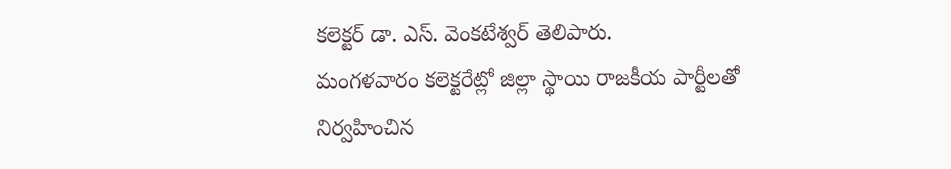కలెక్టర్ డా. ఎస్. వెంకటేశ్వర్ తెలిపారు.
మంగళవారం కలెక్టరేట్లో జిల్లా స్థాయి రాజకీయ పార్టీలతో నిర్వహించిన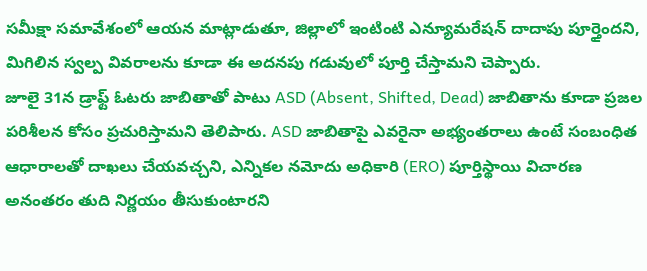సమీక్షా సమావేశంలో ఆయన మాట్లాడుతూ, జిల్లాలో ఇంటింటి ఎన్యూమరేషన్ దాదాపు పూర్తైందని, మిగిలిన స్వల్ప వివరాలను కూడా ఈ అదనపు గడువులో పూర్తి చేస్తామని చెప్పారు.
జూలై 31న డ్రాఫ్ట్ ఓటరు జాబితాతో పాటు ASD (Absent, Shifted, Dead) జాబితాను కూడా ప్రజల పరిశీలన కోసం ప్రచురిస్తామని తెలిపారు. ASD జాబితాపై ఎవరైనా అభ్యంతరాలు ఉంటే సంబంధిత ఆధారాలతో దాఖలు చేయవచ్చని, ఎన్నికల నమోదు అధికారి (ERO) పూర్తిస్థాయి విచారణ అనంతరం తుది నిర్ణయం తీసుకుంటారని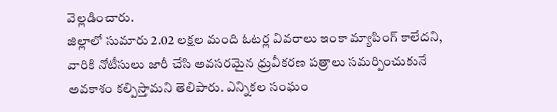వెల్లడించారు.
జిల్లాలో సుమారు 2.02 లక్షల మంది ఓటర్ల వివరాలు ఇంకా మ్యాపింగ్ కాలేదని, వారికి నోటీసులు జారీ చేసి అవసరమైన ధ్రువీకరణ పత్రాలు సమర్పించుకునే అవకాశం కల్పిస్తామని తెలిపారు. ఎన్నికల సంఘం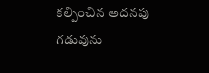కల్పించిన అదనపు గడువును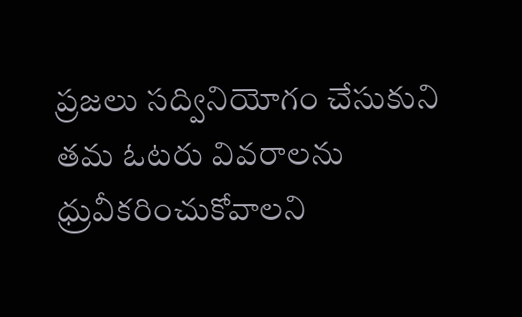ప్రజలు సద్వినియోగం చేసుకుని తమ ఓటరు వివరాలను ధ్రువీకరించుకోవాలని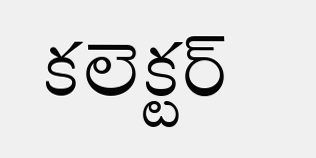కలెక్టర్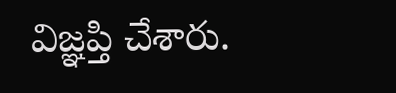విజ్ఞప్తి చేశారు.